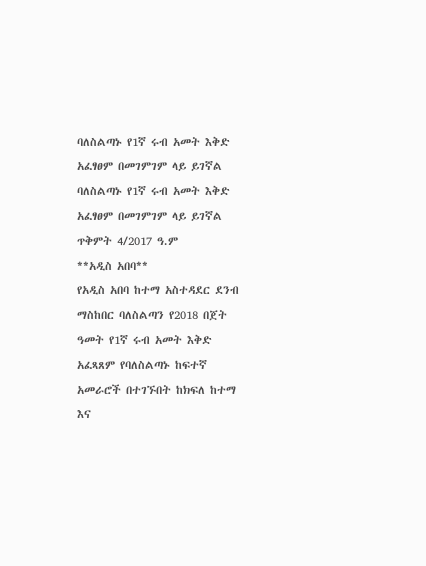ባለስልጣኑ የ1ኛ ሩብ አመት እቅድ አፈፃፀም በመገምገም ላይ ይገኛል
ባለስልጣኑ የ1ኛ ሩብ አመት እቅድ አፈፃፀም በመገምገም ላይ ይገኛል
ጥቅምት 4/2017 ዓ.ም
**አዲስ አበባ**
የአዲስ አበባ ከተማ አስተዳደር ደንብ ማስከበር ባለስልጣን የ2018 በጀት ዓመት የ1ኛ ሩብ አመት እቅድ አፈጻጸም የባለስልጣኑ ከፍተኛ አመራሮች በተገኙበት ከክፍለ ከተማ እና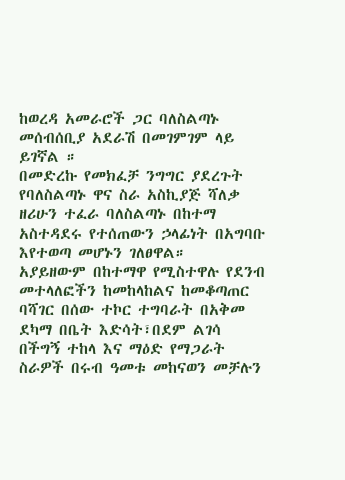ከወረዳ አመራሮች ጋር ባለስልጣኑ መሰብሰቢያ አደራሽ በመገምገም ላይ ይገኛል ።
በመድረኩ የመክፈቻ ንግግር ያደረጉት የባለስልጣኑ ዋና ስራ አስኪያጅ ሻለቃ ዘሪሁን ተፈራ ባለስልጣኑ በከተማ አስተዳደሩ የተሰጠውን ኃላፊነት በአግባቡ እየተወጣ መሆኑን ገለፀዋል።
አያይዘውም በከተማዋ የሚስተዋሉ የደንብ መተላለፎችን ከመከላከልና ከመቆጣጠር ባሻገር በሰው ተኮር ተግባራት በአቅመ ደካማ በቤት እድሳት፣በደም ልገሳ በችግኝ ተከላ እና ማዕድ የማጋራት ስራዎች በሩብ ዓመቱ መከናወን መቻሉን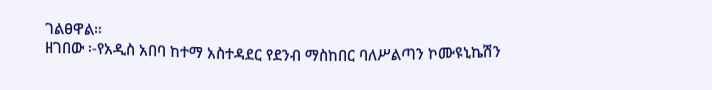ገልፀዋል።
ዘገበው ፡-የአዲስ አበባ ከተማ አስተዳደር የደንብ ማስከበር ባለሥልጣን ኮሙዩኒኬሽን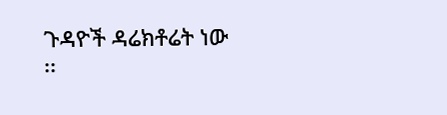ጉዳዮች ዳሬክቶሬት ነው
፡፡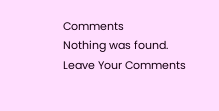Comments
Nothing was found.
Leave Your Comments